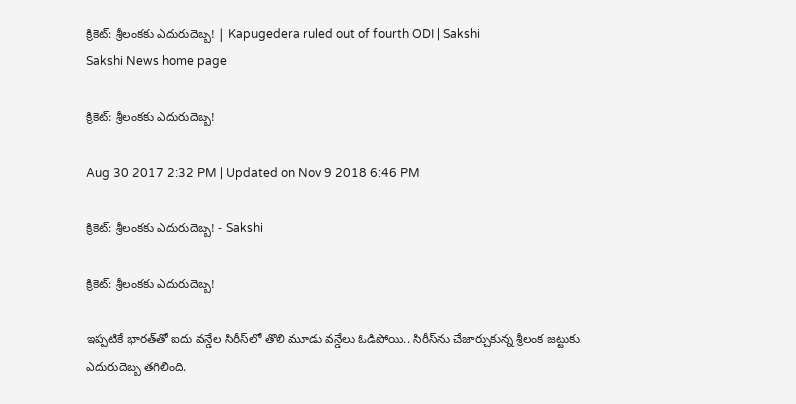క్రికెట్‌: శ్రీలంకకు ఎదురుదెబ్బ! | Kapugedera ruled out of fourth ODI | Sakshi
Sakshi News home page

క్రికెట్‌: శ్రీలంకకు ఎదురుదెబ్బ!

Aug 30 2017 2:32 PM | Updated on Nov 9 2018 6:46 PM

క్రికెట్‌: శ్రీలంకకు ఎదురుదెబ్బ! - Sakshi

క్రికెట్‌: శ్రీలంకకు ఎదురుదెబ్బ!

ఇప్పటికే భారత్‌తో ఐదు వన్డేల సిరీస్‌లో తొలి మూడు వన్డేలు ఓడిపోయి.. సిరీస్‌ను చేజార్చుకున్న శ్రీలంక జట్టుకు ఎదురుదెబ్బ తగిలింది.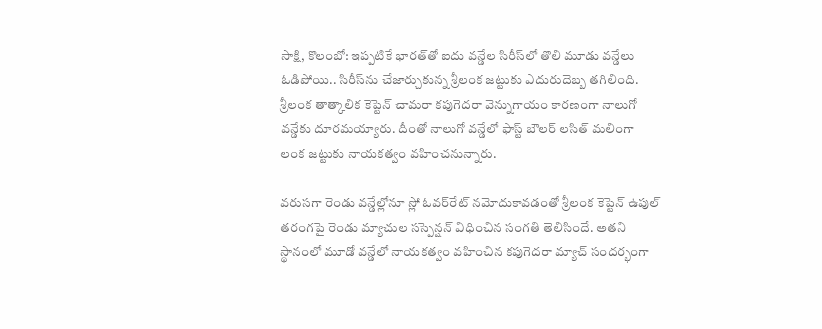సాక్షి, కొలంబో: ఇప్పటికే భారత్‌తో ఐదు వన్డేల సిరీస్‌లో తొలి మూడు వన్డేలు ఓడిపోయి.. సిరీస్‌ను చేజార్చుకున్న శ్రీలంక జట్టుకు ఎదురుదెబ్బ తగిలింది. శ్రీలంక తాత్కాలిక కెప్టెన్‌ చామరా కపుగెదరా వెన్నుగాయం కారణంగా నాలుగో వన్డేకు దూరమయ్యారు. దీంతో నాలుగో వన్డేలో ఫాస్ట్‌ బౌలర్‌ లసిత్‌ మలింగా లంక జట్టుకు నాయకత్వం వహించనున్నారు.

వరుసగా రెండు వన్డేల్లోనూ స్లో ఓవర్‌రేట్‌ నమోదుకావడంతో శ్రీలంక కెప్టెన్‌ ఉపుల్‌ తరంగపై రెండు మ్యాచుల సస్పెన్షన్‌ విధించిన సంగతి తెలిసిందే. అతని స్థానంలో మూడో వన్డేలో నాయకత్వం వహించిన కపుగెదరా మ్యాచ్‌ సందర్భంగా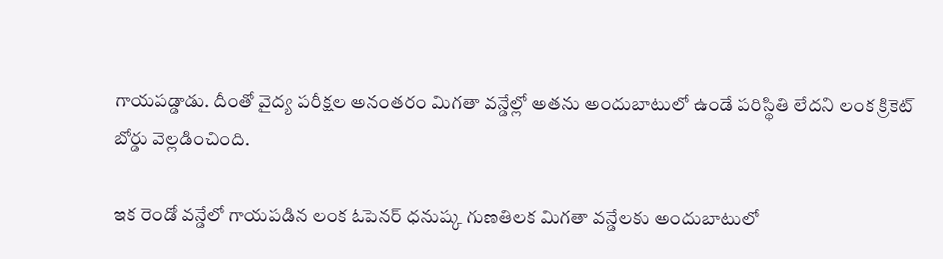గాయపడ్డాడు. దీంతో వైద్య పరీక్షల అనంతరం మిగతా వన్డేల్లో అతను అందుబాటులో ఉండే పరిస్థితి లేదని లంక క్రికెట్‌ బోర్డు వెల్లడించింది.

ఇక రెండో వన్డేలో గాయపడిన లంక ఓపెనర్‌ ధనుష్క గుణతిలక మిగతా వన్డేలకు అందుబాటులో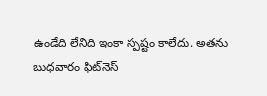ఉండేది లేనిది ఇంకా స్పష్టం కాలేదు. అతను బుధవారం ఫిట్‌నెస్‌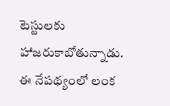టెస్టులకు హాజరుకాబోతున్నాడు. ఈ నేపథ్యంలో లంక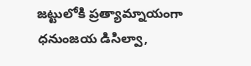జట్టులోకి ప్రత్యామ్నాయంగా ధనుంజయ డిసిల్వా,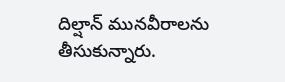దిల్షాన్‌ మునవీరాలను తీసుకున్నారు.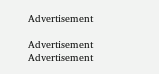Advertisement

Advertisement
Advertisement